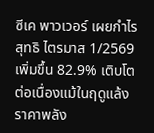ซีเค พาวเวอร์ เผยกำไรสุทธิ ไตรมาส 1/2569 เพิ่มขึ้น 82.9% เติบโตต่อเนื่องแม้ในฤดูแล้ง ราคาพลัง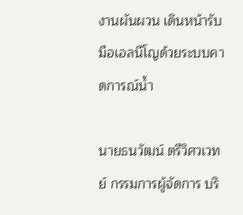งานผันผวน เดินหน้ารับมือเอลนีโญด้วยระบบคาดการณ์น้ำ

นายธนวัฒน์ ตรีวิศวเวทย์ กรรมการผู้จัดการ บริ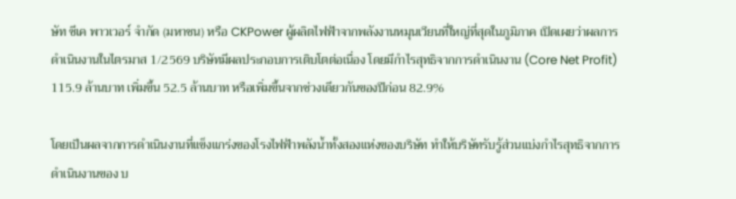ษัท ซีเค พาวเวอร์ จำกัด (มหาชน) หรือ CKPower ผู้ผลิตไฟฟ้าจากพลังงานหมุนเวียนที่ใหญ่ที่สุดในภูมิภาค เปิดเผยว่าผลการดำเนินงานในไตรมาส 1/2569 บริษัทมีผลประกอบการเติบโตต่อเนื่อง โดยมีกำไรสุทธิจากการดำเนินงาน (Core Net Profit) 115.9 ล้านบาท เพิ่มขึ้น 52.5 ล้านบาท หรือเพิ่มขึ้นจากช่วงเดียวกันของปีก่อน 82.9%

โดยเป็นผลจากการดำเนินงานที่แข็งแกร่งของโรงไฟฟ้าพลังน้ำทั้งสองแห่งของบริษัท ทำให้บริษัทรับรู้ส่วนแบ่งกำไรสุทธิจากการดำเนินงานของ บ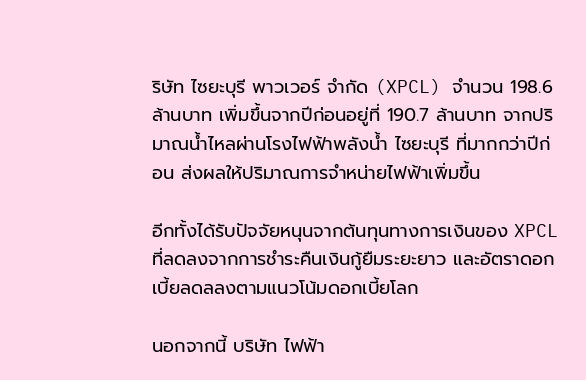ริษัท ไซยะบุรี พาวเวอร์ จำกัด (XPCL) จำนวน 198.6 ล้านบาท เพิ่มขึ้นจากปีก่อนอยู่ที่ 190.7 ล้านบาท จากปริมาณน้ำไหลผ่านโรงไฟฟ้าพลังน้ำ ไซยะบุรี ที่มากกว่าปีก่อน ส่งผลให้ปริมาณการจำหน่ายไฟฟ้าเพิ่มขึ้น

อีกทั้งได้รับปัจจัยหนุนจากต้นทุนทางการเงินของ XPCL ที่ลดลงจากการชำระคืนเงินกู้ยืมระยะยาว และอัตราดอกเบี้ยลดลลงตามแนวโน้มดอกเบี้ยโลก

นอกจากนี้ บริษัท ไฟฟ้า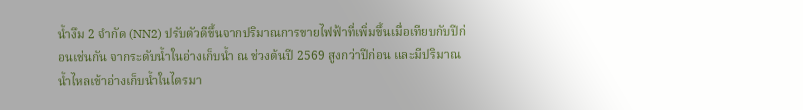น้ำงึม 2 จำกัด (NN2) ปรับตัวดีขึ้นจากปริมาณการขายไฟฟ้าที่เพิ่มขึ้นเมื่อเทียบกับปีก่อนเช่นกัน จากระดับน้ำในอ่างเก็บน้ำ ณ ช่วงต้นปี 2569 สูงกว่าปีก่อน และมีปริมาณน้ำไหลเข้าอ่างเก็บน้ำในไตรมา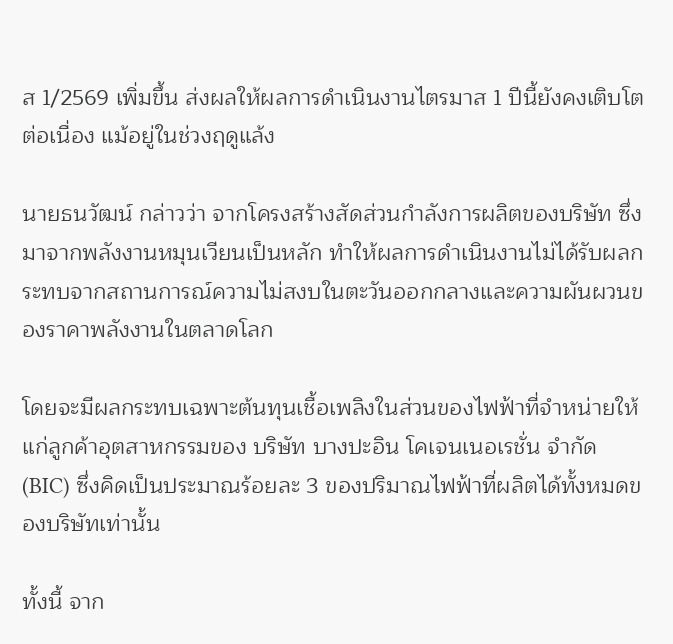ส 1/2569 เพิ่มขึ้น ส่งผลให้ผลการดำเนินงานไตรมาส 1 ปีนี้ยังคงเติบโตต่อเนื่อง แม้อยู่ในช่วงฤดูแล้ง

นายธนวัฒน์ กล่าวว่า จากโครงสร้างสัดส่วนกำลังการผลิตของบริษัท ซึ่งมาจากพลังงานหมุนเวียนเป็นหลัก ทำให้ผลการดำเนินงานไม่ได้รับผลกระทบจากสถานการณ์ความไม่สงบในตะวันออกกลางและความผันผวนของราคาพลังงานในตลาดโลก

โดยจะมีผลกระทบเฉพาะต้นทุนเชื้อเพลิงในส่วนของไฟฟ้าที่จำหน่ายให้แก่ลูกค้าอุตสาหกรรมของ บริษัท บางปะอิน โคเจนเนอเรชั่น จำกัด (BIC) ซึ่งคิดเป็นประมาณร้อยละ 3 ของปริมาณไฟฟ้าที่ผลิตได้ทั้งหมดของบริษัทเท่านั้น

ทั้งนี้ จาก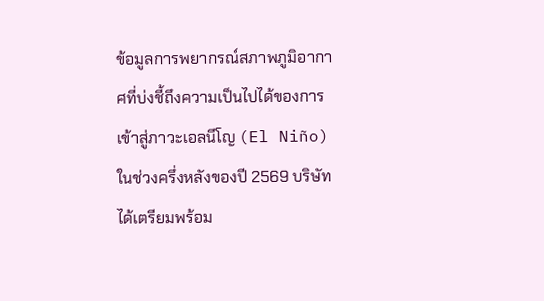ข้อมูลการพยากรณ์สภาพภูมิอากาศที่บ่งชี้ถึงความเป็นไปได้ของการเข้าสู่ภาวะเอลนีโญ (El Niño) ในช่วงครึ่งหลังของปี 2569 บริษัทได้เตรียมพร้อม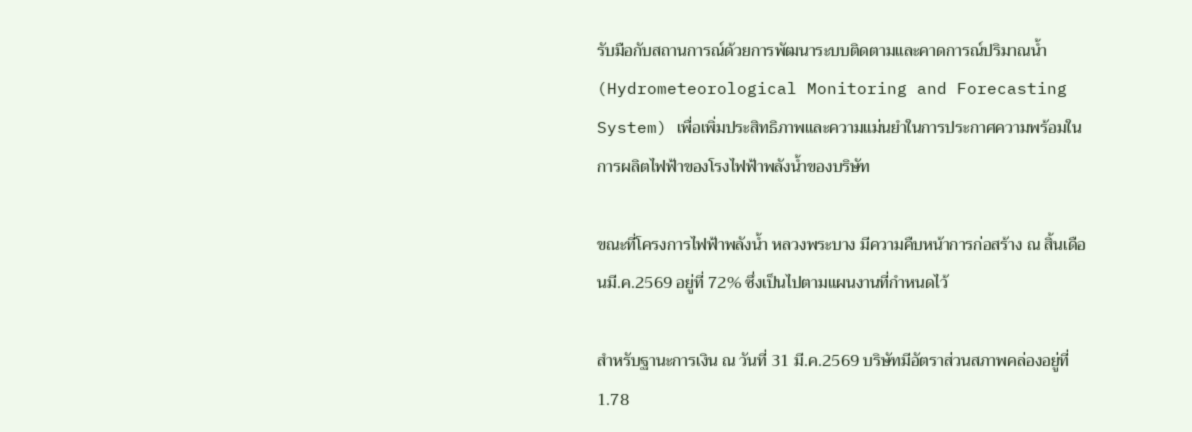รับมือกับสถานการณ์ด้วยการพัฒนาระบบติดตามและคาดการณ์ปริมาณน้ำ (Hydrometeorological Monitoring and Forecasting System) เพื่อเพิ่มประสิทธิภาพและความแม่นยำในการประกาศความพร้อมในการผลิตไฟฟ้าของโรงไฟฟ้าพลังน้ำของบริษัท

ขณะที่โครงการไฟฟ้าพลังน้ำ หลวงพระบาง มีความคืบหน้าการก่อสร้าง ณ สิ้นเดือนมี.ค.2569 อยู่ที่ 72% ซึ่งเป็นไปตามแผนงานที่กำหนดไว้

สำหรับฐานะการเงิน ณ วันที่ 31 มี.ค.2569 บริษัทมีอัตราส่วนสภาพคล่องอยู่ที่ 1.78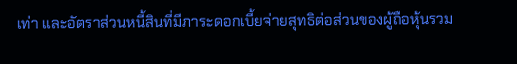เท่า และอัตราส่วนหนี้สินที่มีภาระดอกเบี้ยจ่ายสุทธิต่อส่วนของผู้ถือหุ้นรวม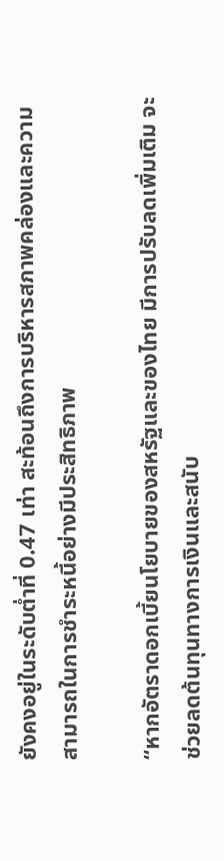ยังคงอยู่ในระดับต่ำที่ 0.47 เท่า สะท้อนถึงการบริหารสภาพคล่องและความสามารถในการชำระหนี้อย่างมีประสิทธิภาพ

“หากอัตราดอกเบี้ยนโยบายของสหรัฐและของไทย มีการปรับลดเพิ่มเติม จะช่วยลดต้นทุนทางการเงินและสนับ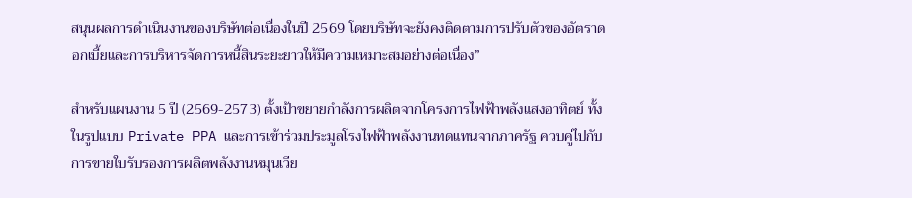สนุนผลการดำเนินงานของบริษัทต่อเนื่องในปี 2569 โดยบริษัทจะยังคงติดตามการปรับตัวของอัตราดอกเบี้ยและการบริหารจัดการหนี้สินระยะยาวให้มีความเหมาะสมอย่างต่อเนื่อง”

สำหรับแผนงาน 5 ปี (2569-2573) ตั้งเป้าขยายกำลังการผลิตจากโครงการไฟฟ้าพลังแสงอาทิตย์ ทั้งในรูปแบบ Private PPA และการเข้าร่วมประมูลโรงไฟฟ้าพลังงานทดแทนจากภาครัฐ ควบคู่ไปกับการขายใบรับรองการผลิตพลังงานหมุนเวีย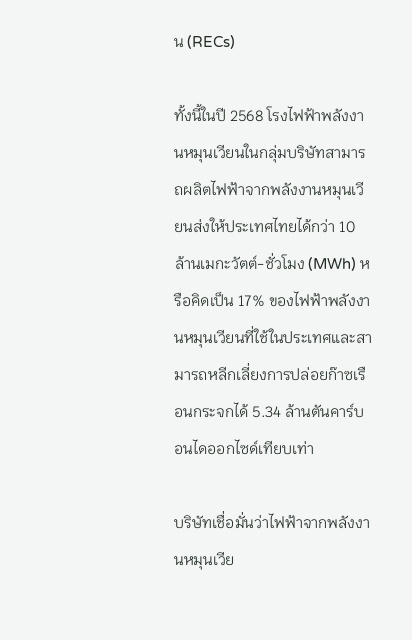น (RECs)

ทั้งนี้ในปี 2568 โรงไฟฟ้าพลังงานหมุนเวียนในกลุ่มบริษัทสามารถผลิตไฟฟ้าจากพลังงานหมุนเวียนส่งให้ประเทศไทยได้กว่า 10 ล้านเมกะวัตต์-ชั่วโมง (MWh) หรือคิดเป็น 17% ของไฟฟ้าพลังงานหมุนเวียนที่ใช้ในประเทศและสามารถหลีกเลี่ยงการปล่อยก๊าซเรือนกระจกได้ 5.34 ล้านตันคาร์บอนไดออกไซด์เทียบเท่า

บริษัทเชื่อมั่นว่าไฟฟ้าจากพลังงานหมุนเวีย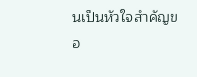นเป็นหัวใจสำคัญขอ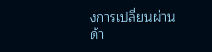งการเปลี่ยนผ่านด้า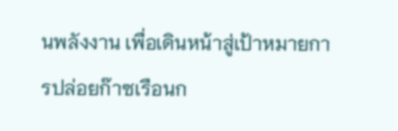นพลังงาน เพื่อเดินหน้าสู่เป้าหมายการปล่อยก๊าซเรือนก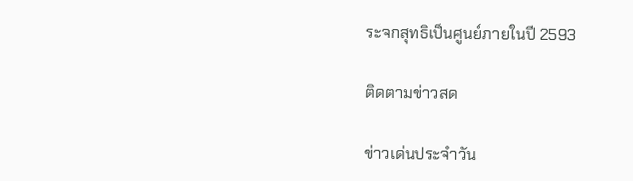ระจกสุทธิเป็นศูนย์ภายในปี 2593

ติดตามข่าวสด

ข่าวเด่นประจำวัน